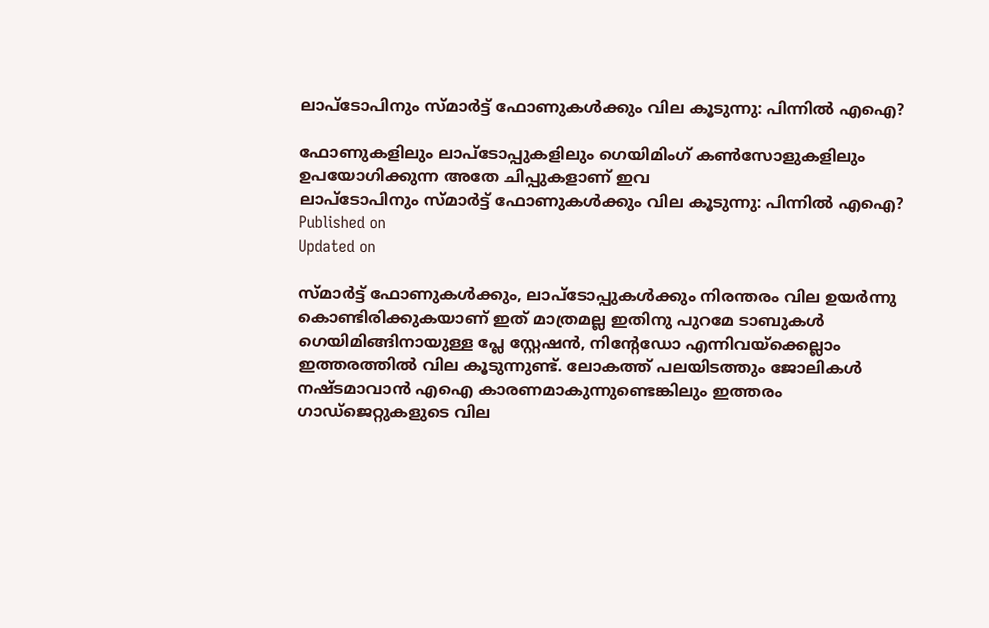ലാപ്ടോപിനും സ്മാർട്ട് ഫോണുകൾക്കും വില കൂടുന്നു: പിന്നിൽ എഐ?

ഫോണുകളിലും ലാപ്‌ടോപ്പുകളിലും ഗെയിമിംഗ് കൺസോളുകളിലും ഉപയോഗിക്കുന്ന അതേ ചിപ്പുകളാണ് ഇവ
ലാപ്ടോപിനും സ്മാർട്ട് ഫോണുകൾക്കും വില കൂടുന്നു: പിന്നിൽ എഐ?
Published on
Updated on

സ്മാർട്ട് ഫോണുകൾക്കും, ലാപ്ടോപ്പുകൾക്കും നിരന്തരം വില ഉയർന്നു കൊണ്ടിരിക്കുകയാണ് ഇത് മാത്രമല്ല ഇതിനു പുറമേ ടാബുകൾ ഗെയിമിങ്ങിനായുള്ള പ്ലേ സ്റ്റേഷൻ, നിൻ്റേഡോ എന്നിവയ്ക്കെല്ലാം ഇത്തരത്തിൽ വില കൂടുന്നുണ്ട്. ലോകത്ത് പലയിടത്തും ജോലികൾ നഷ്ടമാവാൻ എഐ കാരണമാകുന്നുണ്ടെങ്കിലും ഇത്തരം ഗാഡ്ജെറ്റുകളുടെ വില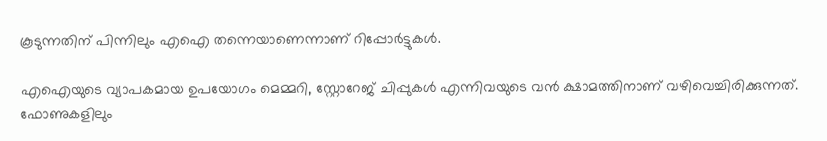കൂടുന്നതിന് പിന്നിലും എഐ തന്നെയാണെന്നാണ് റിപ്പോർട്ടുകൾ.

എഐയുടെ വ്യാപകമായ ഉപയോഗം മെമ്മറി, സ്റ്റോറേജ് ചിപ്പുകൾ എന്നിവയുടെ വൻ ക്ഷാമത്തിനാണ് വഴിവെച്ചിരിക്കുന്നത്. ഫോണുകളിലും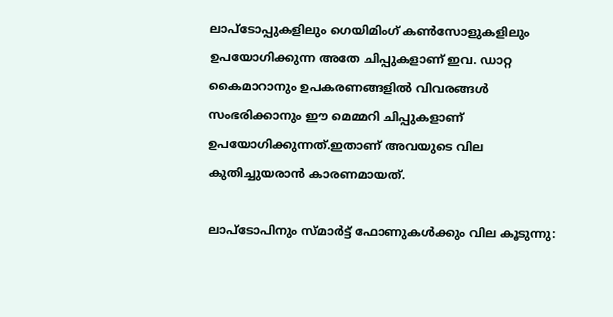ലാപ്‌ടോപ്പുകളിലും ഗെയിമിംഗ് കൺസോളുകളിലും ഉപയോഗിക്കുന്ന അതേ ചിപ്പുകളാണ് ഇവ. ഡാറ്റ കൈമാറാനും ഉപകരണങ്ങളിൽ വിവരങ്ങൾ സംഭരിക്കാനും ഈ മെമ്മറി ചിപ്പുകളാണ് ഉപയോഗിക്കുന്നത്.ഇതാണ് അവയുടെ വില കുതിച്ചുയരാൻ കാരണമായത്.

ലാപ്ടോപിനും സ്മാർട്ട് ഫോണുകൾക്കും വില കൂടുന്നു: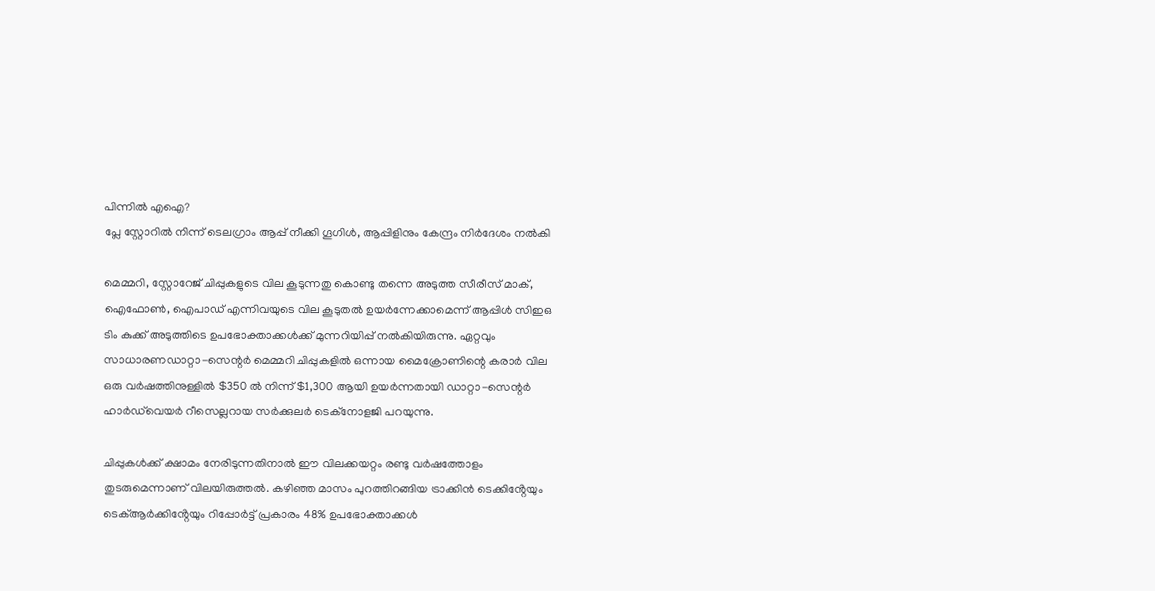പിന്നിൽ എഐ?
പ്ലേ സ്റ്റോറിൽ നിന്ന് ടെലഗ്രാം ആപ്പ് നീക്കി ഗൂഗിൾ, ആപ്പിളിനും കേന്ദ്രം നിർദേശം നൽകി

മെമ്മറി, സ്റ്റോറേജ് ചിപ്പുകളുടെ വില കൂടുന്നതു കൊണ്ടു തന്നെ അടുത്ത സീരീസ് മാക്, ഐഫോൺ, ഐപാഡ് എന്നിവയുടെ വില കൂടുതൽ ഉയർന്നേക്കാമെന്ന് ആപ്പിൾ സിഇഒ ടിം കുക്ക് അടുത്തിടെ ഉപഭോക്താക്കൾക്ക് മുന്നറിയിപ്പ് നൽകിയിരുന്നു. ഏറ്റവും സാധാരണഡാറ്റാ-സെന്റർ മെമ്മറി ചിപ്പുകളിൽ ഒന്നായ മൈക്രോണിന്റെ കരാർ വില ഒരു വർഷത്തിനുള്ളിൽ $350 ൽ നിന്ന് $1,300 ആയി ഉയർന്നതായി ഡാറ്റാ-സെന്റർ ഹാർഡ്‌വെയർ റീസെല്ലറായ സർക്കുലർ ടെക്‌നോളജി പറയുന്നു.

ചിപ്പുകൾക്ക് ക്ഷാമം നേരിടുന്നതിനാൽ ഈ വിലക്കയറ്റം രണ്ടു വർഷത്തോളം തുടരുമെന്നാണ് വിലയിരുത്തൽ. കഴിഞ്ഞ മാസം പുറത്തിറങ്ങിയ ട്രാക്കിൻ ടെക്കിൻ്റേയും ടെക്ആർക്കിൻ്റേയും റിപ്പോർട്ട് പ്രകാരം 48% ഉപഭോക്താക്കൾ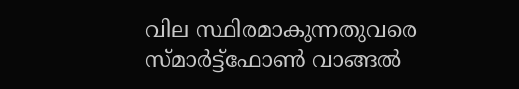വില സ്ഥിരമാകുന്നതുവരെ സ്മാർട്ട്‌ഫോൺ വാങ്ങൽ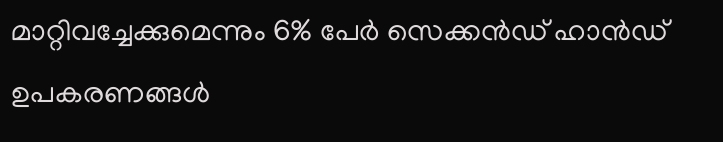മാറ്റിവച്ചേക്കുമെന്നും 6% പേർ സെക്കൻഡ് ഹാൻഡ് ഉപകരണങ്ങൾ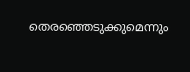തെരഞ്ഞെടുക്കുമെന്നും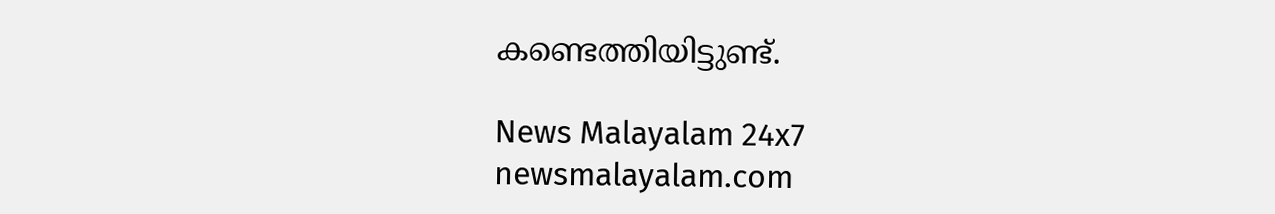കണ്ടെത്തിയിട്ടുണ്ട്.

News Malayalam 24x7
newsmalayalam.com